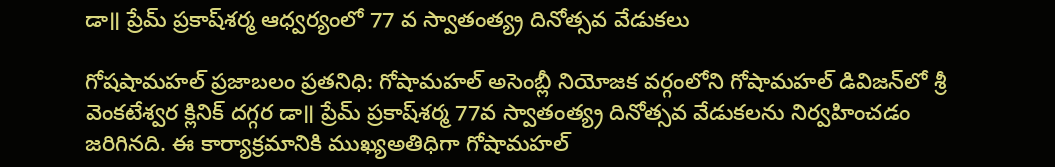డా॥ ప్రేమ్‌ ప్రకాష్‌శర్మ ఆధ్వర్యంలో 77 వ స్వాతంత్య్ర దినోత్సవ వేడుకలు

గోషషామహల్‌ ప్రజాబలం ప్రతనిధి: గోషామహల్‌ అసెంబ్లీ నియోజక వర్గంలోని గోషామహల్‌ డివిజన్‌లో శ్రీ వెంకటేశ్వర క్లినిక్‌ దగ్గర డా॥ ప్రేమ్‌ ప్రకాష్‌శర్మ 77వ స్వాతంత్య్ర దినోత్సవ వేడుకలను నిర్వహించడం జరిగినది. ఈ కార్యాక్రమానికి ముఖ్యఅతిధిగా గోషామహల్‌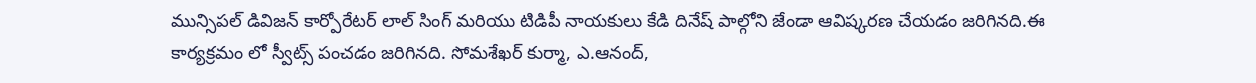మున్సిపల్‌ డివిజన్‌ కార్పోరేటర్‌ లాల్‌ సింగ్‌ మరియు టిడిపీ నాయకులు కేడి దినేష్‌ పాల్గోని జేండా ఆవిష్కరణ చేయడం జరిగినది.ఈ కార్యక్రమం లో స్వీట్స్‌ పంచడం జరిగినది. సోమశేఖర్‌ కుర్మా, ఎ.ఆనంద్‌,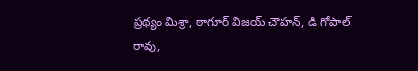ప్రథ్యం మిశ్రా, ఠాగూర్‌ విజయ్‌ చౌహన్‌, డి గోపాల్‌ రావు,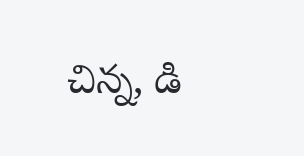చిన్న, డి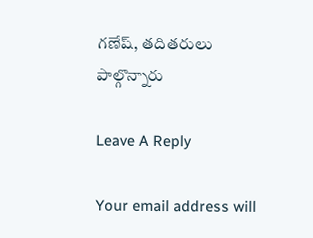గణేష్‌, తదితరులు పాల్గొన్నారు

Leave A Reply

Your email address will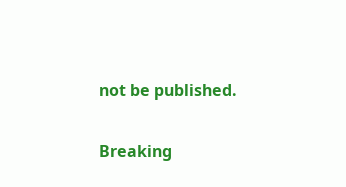not be published.

Breaking